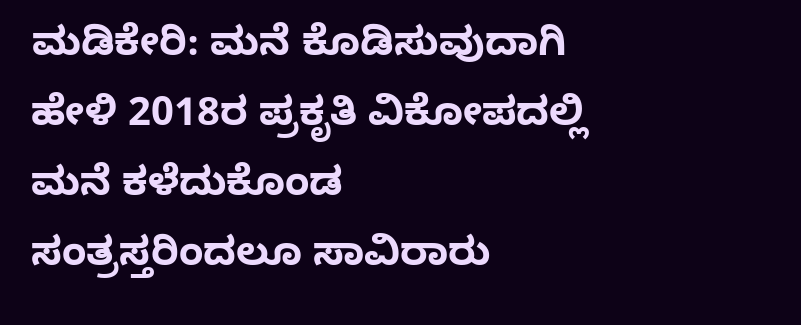ಮಡಿಕೇರಿ: ಮನೆ ಕೊಡಿಸುವುದಾಗಿ ಹೇಳಿ 2018ರ ಪ್ರಕೃತಿ ವಿಕೋಪದಲ್ಲಿ ಮನೆ ಕಳೆದುಕೊಂಡ ಸಂತ್ರಸ್ತರಿಂದಲೂ ಸಾವಿರಾರು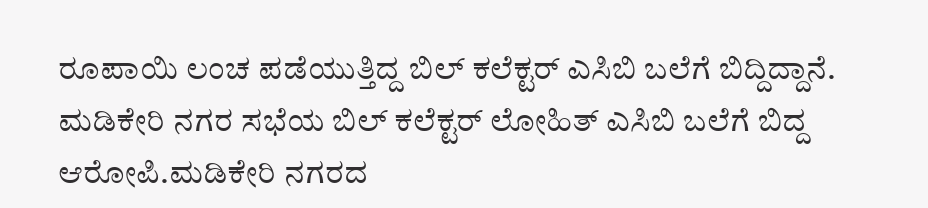ರೂಪಾಯಿ ಲಂಚ ಪಡೆಯುತ್ತಿದ್ದ ಬಿಲ್ ಕಲೆಕ್ಟರ್ ಎಸಿಬಿ ಬಲೆಗೆ ಬಿದ್ದಿದ್ದಾನೆ. ಮಡಿಕೇರಿ ನಗರ ಸಭೆಯ ಬಿಲ್ ಕಲೆಕ್ಟರ್ ಲೋಹಿತ್ ಎಸಿಬಿ ಬಲೆಗೆ ಬಿದ್ದ ಆರೋಪಿ.ಮಡಿಕೇರಿ ನಗರದ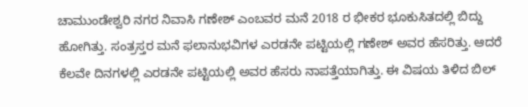ಚಾಮುಂಡೇಶ್ವರಿ ನಗರ ನಿವಾಸಿ ಗಣೇಶ್ ಎಂಬವರ ಮನೆ 2018 ರ ಭೀಕರ ಭೂಕುಸಿತದಲ್ಲಿ ಬಿದ್ದು ಹೋಗಿತ್ತು. ಸಂತ್ರಸ್ತರ ಮನೆ ಫಲಾನುಭವಿಗಳ ಎರಡನೇ ಪಟ್ಟಿಯಲ್ಲಿ ಗಣೇಶ್ ಅವರ ಹೆಸರಿತ್ತು. ಆದರೆ ಕೆಲವೇ ದಿನಗಳಲ್ಲಿ ಎರಡನೇ ಪಟ್ಟಿಯಲ್ಲಿ ಅವರ ಹೆಸರು ನಾಪತ್ತೆಯಾಗಿತ್ತು. ಈ ವಿಷಯ ತಿಳಿದ ಬಿಲ್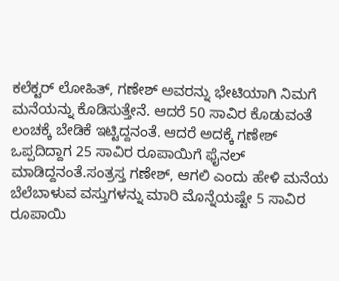ಕಲೆಕ್ಟರ್ ಲೋಹಿತ್, ಗಣೇಶ್ ಅವರನ್ನು ಭೇಟಿಯಾಗಿ ನಿಮಗೆ ಮನೆಯನ್ನು ಕೊಡಿಸುತ್ತೇನೆ. ಆದರೆ 50 ಸಾವಿರ ಕೊಡುವಂತೆ ಲಂಚಕ್ಕೆ ಬೇಡಿಕೆ ಇಟ್ಟಿದ್ದನಂತೆ. ಆದರೆ ಅದಕ್ಕೆ ಗಣೇಶ್ ಒಪ್ಪದಿದ್ದಾಗ 25 ಸಾವಿರ ರೂಪಾಯಿಗೆ ಫೈನಲ್ ಮಾಡಿದ್ದನಂತೆ.ಸಂತ್ರಸ್ತ ಗಣೇಶ್, ಆಗಲಿ ಎಂದು ಹೇಳಿ ಮನೆಯ ಬೆಲೆಬಾಳುವ ವಸ್ತುಗಳನ್ನು ಮಾರಿ ಮೊನ್ನೆಯಷ್ಟೇ 5 ಸಾವಿರ ರೂಪಾಯಿ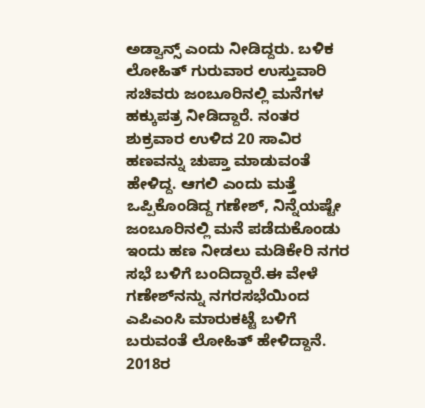ಅಡ್ವಾನ್ಸ್ ಎಂದು ನೀಡಿದ್ದರು. ಬಳಿಕ ಲೋಹಿತ್ ಗುರುವಾರ ಉಸ್ತುವಾರಿ ಸಚಿವರು ಜಂಬೂರಿನಲ್ಲಿ ಮನೆಗಳ ಹಕ್ಕುಪತ್ರ ನೀಡಿದ್ದಾರೆ. ನಂತರ ಶುಕ್ರವಾರ ಉಳಿದ 20 ಸಾವಿರ ಹಣವನ್ನು ಚುಪ್ತಾ ಮಾಡುವಂತೆ ಹೇಳಿದ್ದ. ಆಗಲಿ ಎಂದು ಮತ್ತೆ ಒಪ್ಪಿಕೊಂಡಿದ್ದ ಗಣೇಶ್, ನಿನ್ನೆಯಷ್ಟೇ ಜಂಬೂರಿನಲ್ಲಿ ಮನೆ ಪಡೆದುಕೊಂಡು ಇಂದು ಹಣ ನೀಡಲು ಮಡಿಕೇರಿ ನಗರ ಸಭೆ ಬಳಿಗೆ ಬಂದಿದ್ದಾರೆ.ಈ ವೇಳೆ ಗಣೇಶ್‍ನನ್ನು ನಗರಸಭೆಯಿಂದ ಎಪಿಎಂಸಿ ಮಾರುಕಟ್ಟೆ ಬಳಿಗೆ ಬರುವಂತೆ ಲೋಹಿತ್ ಹೇಳಿದ್ದಾನೆ. 2018ರ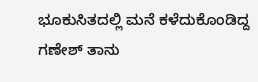ಭೂಕುಸಿತದಲ್ಲಿ ಮನೆ ಕಳೆದುಕೊಂಡಿದ್ದ ಗಣೇಶ್ ತಾನು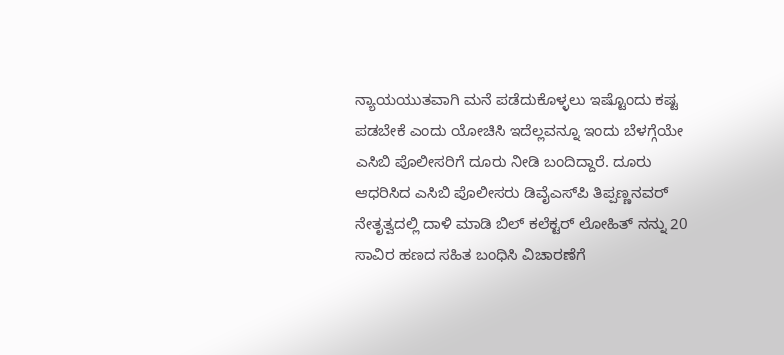ನ್ಯಾಯಯುತವಾಗಿ ಮನೆ ಪಡೆದುಕೊಳ್ಳಲು ಇಷ್ಟೊಂದು ಕಷ್ಟ ಪಡಬೇಕೆ ಎಂದು ಯೋಚಿಸಿ ಇದೆಲ್ಲವನ್ನೂ ಇಂದು ಬೆಳಗ್ಗೆಯೇ ಎಸಿಬಿ ಪೊಲೀಸರಿಗೆ ದೂರು ನೀಡಿ ಬಂದಿದ್ದಾರೆ. ದೂರು ಆಧರಿಸಿದ ಎಸಿಬಿ ಪೊಲೀಸರು ಡಿವೈಎಸ್‍ಪಿ ತಿಪ್ಪಣ್ಣನವರ್ ನೇತೃತ್ವದಲ್ಲಿ ದಾಳಿ ಮಾಡಿ ಬಿಲ್ ಕಲೆಕ್ಟರ್ ಲೋಹಿತ್ ನನ್ನು 20 ಸಾವಿರ ಹಣದ ಸಹಿತ ಬಂಧಿಸಿ ವಿಚಾರಣೆಗೆ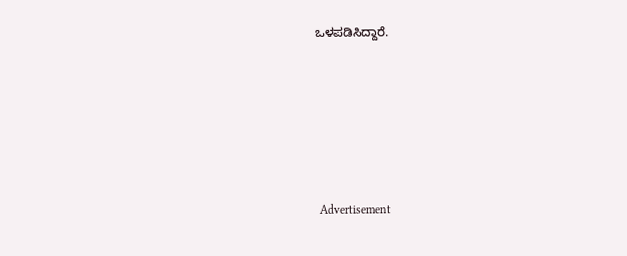ಒಳಪಡಿಸಿದ್ದಾರೆ.






 Advertisement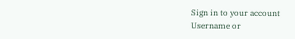Sign in to your account
Username or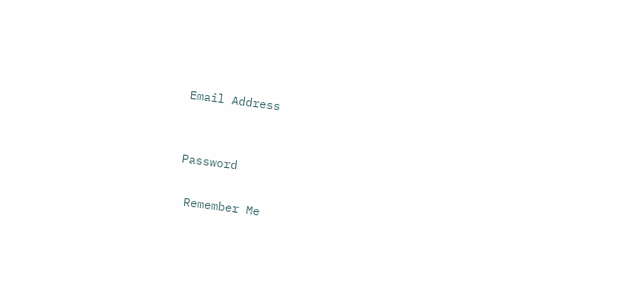Email Address


Password

 Remember Me